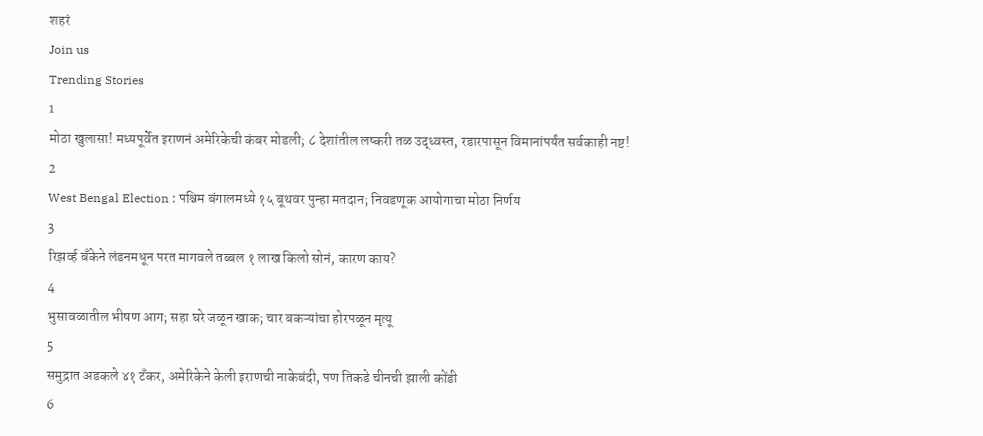शहरं
Join us
Trending Stories
1
मोठा खुलासा! मध्यपूर्वेत इराणनं अमेरिकेची कंबर मोडली; ८ देशांतील लष्करी तळ उद्ध्वस्त, रडारपासून विमानांपर्यंत सर्वकाही नष्ट!
2
West Bengal Election : पश्चिम बंगालमध्ये १५ बूथवर पुन्हा मतदान; निवडणूक आयोगाचा मोठा निर्णय
3
रिझर्व्ह बँकेने लंडनमधून परत मागवले तब्बल १ लाख किलो सोनं, कारण काय?
4
भुसावळातील भीषण आग; सहा घरे जळून खाक; चार बकऱ्यांचा होरपळून मृत्यू
5
समुद्रात अडकले ४१ टँकर, अमेरिकेने केली इराणची नाकेबंदी, पण तिकडे चीनची झाली कोंडी
6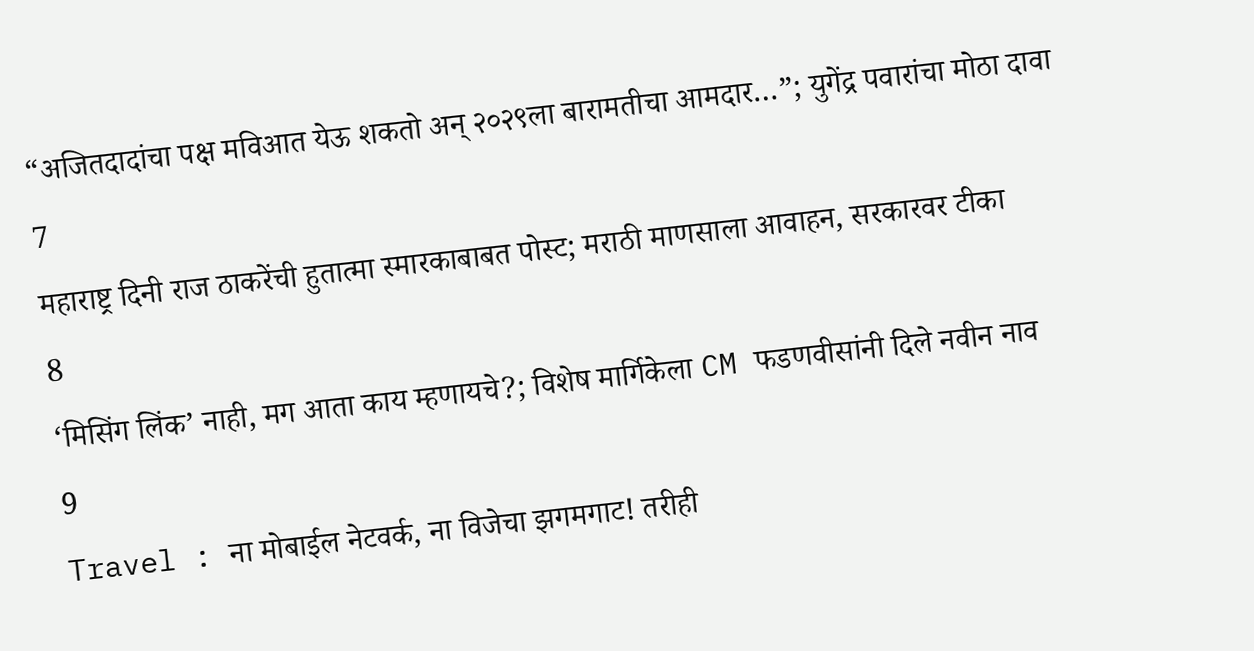“अजितदादांचा पक्ष मविआत येऊ शकतो अन् २०२९ला बारामतीचा आमदार…”; युगेंद्र पवारांचा मोठा दावा
7
महाराष्ट्र दिनी राज ठाकरेंची हुतात्मा स्मारकाबाबत पोस्ट; मराठी माणसाला आवाहन, सरकारवर टीका
8
‘मिसिंग लिंक’ नाही, मग आता काय म्हणायचे?; विशेष मार्गिकेला CM फडणवीसांनी दिले नवीन नाव
9
Travel : ना मोबाईल नेटवर्क, ना विजेचा झगमगाट! तरीही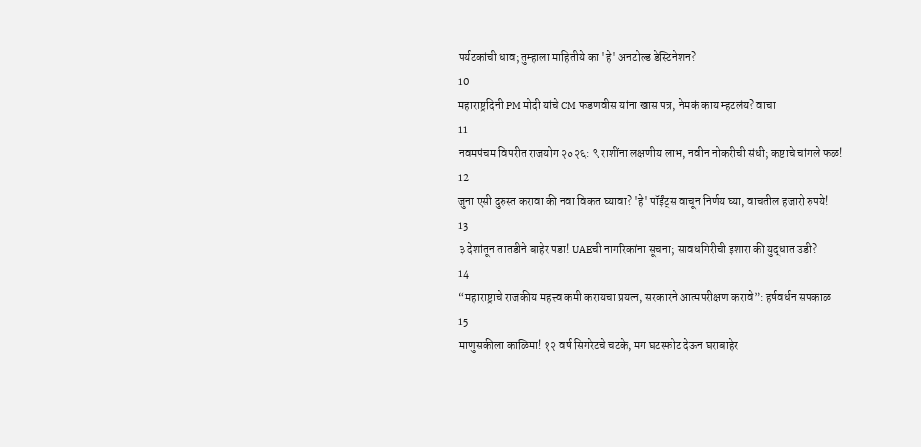पर्यटकांची धाव; तुम्हाला माहितीये का 'हे' अनटोल्ड डेस्टिनेशन?
10
महाराष्ट्रदिनी PM मोदी यांचे CM फडणवीस यांना खास पत्र, नेमकं काय म्हटलंय? वाचा
11
नवमपंचम विपरीत राजयोग २०२६: ९ राशींना लक्षणीय लाभ, नवीन नोकरीची संधी; कष्टाचे चांगले फळ!
12
जुना एसी दुरुस्त करावा की नवा विकत घ्यावा? 'हे' पॉईंट्स वाचून निर्णय घ्या, वाचतील हजारो रुपये!
13
३ देशांतून तातडीने बाहेर पडा! UAEची नागरिकांना सूचना; सावधगिरीची इशारा की युद्धात उडी?
14
“महाराष्ट्राचे राजकीय महत्त्व कमी करायचा प्रयत्न, सरकारने आत्मपरीक्षण करावे”: हर्षवर्धन सपकाळ
15
माणुसकीला काळिमा! १२ वर्ष सिगरेटचे चटके, मग घटस्फोट देऊन घराबाहेर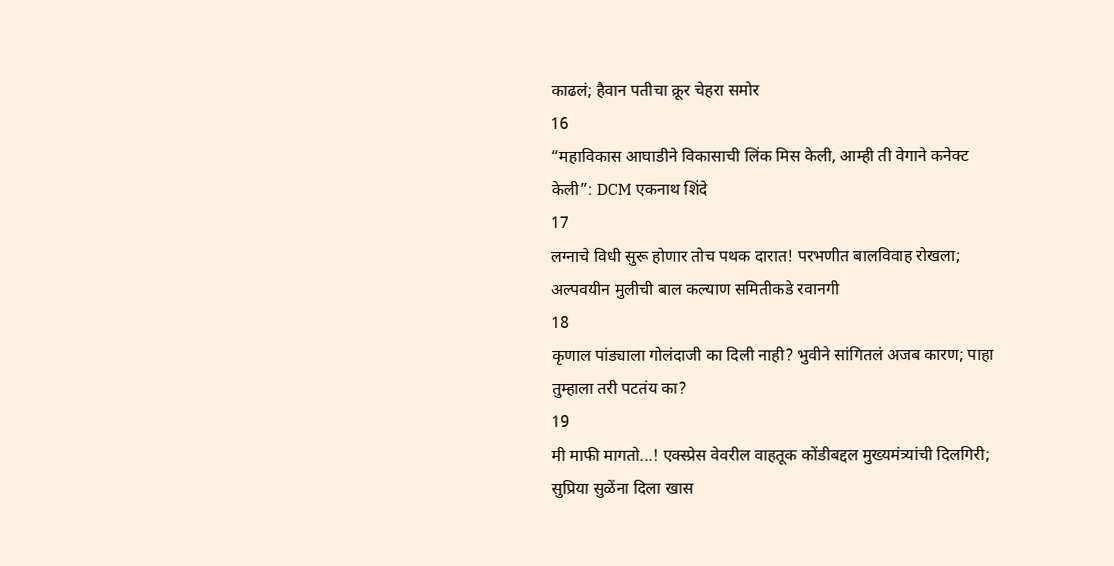काढलं; हैवान पतीचा क्रूर चेहरा समोर
16
“महाविकास आघाडीने विकासाची लिंक मिस केली, आम्ही ती वेगाने कनेक्ट केली”: DCM एकनाथ शिंदे
17
लग्नाचे विधी सुरू होणार तोच पथक दारात! परभणीत बालविवाह रोखला; अल्पवयीन मुलीची बाल कल्याण समितीकडे रवानगी
18
कृणाल पांड्याला गोलंदाजी का दिली नाही? भुवीने सांगितलं अजब कारण; पाहा तुम्हाला तरी पटतंय का?
19
मी माफी मागतो...! एक्स्प्रेस वेवरील वाहतूक कोंडीबद्दल मुख्यमंत्र्यांची दिलगिरी; सुप्रिया सुळेंना दिला खास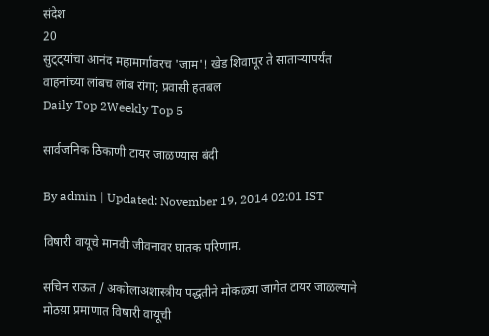संदेश
20
सुट्ट्यांचा आनंद महामार्गावरच 'जाम'! खेड शिवापूर ते साताऱ्यापर्यंत वाहनांच्या लांबच लांब रांगा; प्रवासी हतबल
Daily Top 2Weekly Top 5

सार्वजनिक ठिकाणी टायर जाळण्यास बंदी

By admin | Updated: November 19, 2014 02:01 IST

विषारी वायूचे मानवी जीवनावर घातक परिणाम.

सचिन राऊत / अकोलाअशास्त्रीय पद्धतीने मोकळ्या जागेत टायर जाळल्याने मोठय़ा प्रमाणात विषारी वायूची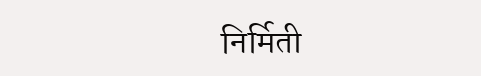निर्मिती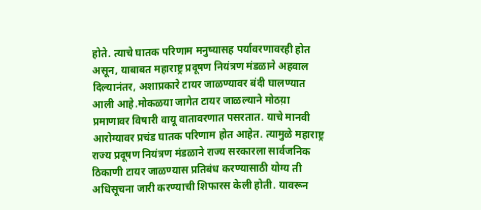होते. त्याचे घातक परिणाम मनुष्यासह पर्यावरणावरही होत असून, याबाबत महाराष्ट्र प्रदूषण नियंत्रण मंडळाने अहवाल दिल्यानंतर, अशाप्रकारे टायर जाळण्यावर बंदी घालण्यात आली आहे.मोकळया जागेत टायर जाळल्याने मोठय़ा प्रमाणावर विषारी वायू वातावरणात पसरतात. याचे मानवी आरोग्यावर प्रचंड घातक परिणाम होत आहेत. त्यामुळे महाराष्ट्र राज्य प्रदूषण नियंत्रण मंडळाने राज्य सरकारला सार्वजनिक ठिकाणी टायर जाळण्यास प्रतिबंध करण्यासाठी योग्य ती अधिसूचना जारी करण्याची शिफारस केली होती. यावरून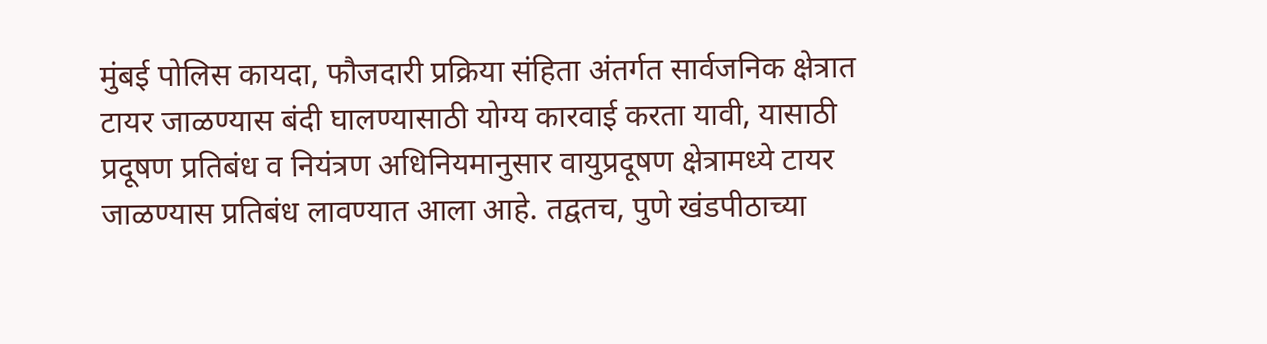मुंबई पोलिस कायदा, फौजदारी प्रक्रिया संहिता अंतर्गत सार्वजनिक क्षेत्रात टायर जाळण्यास बंदी घालण्यासाठी योग्य कारवाई करता यावी, यासाठी प्रदूषण प्रतिबंध व नियंत्रण अधिनियमानुसार वायुप्रदूषण क्षेत्रामध्ये टायर जाळण्यास प्रतिबंध लावण्यात आला आहे. तद्वतच, पुणे खंडपीठाच्या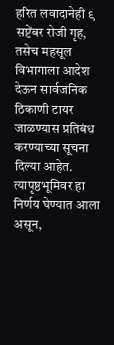हरित लवादानेही ९ सप्टेंबर रोजी गृह, तसेच महसूल विभागाला आदेश देऊन सार्वजनिक ठिकाणी टायर जाळण्यास प्रतिबंध करण्याच्या सूचना दिल्या आहेत. त्यापृष्ठभूमिवर हा निर्णय घेण्यात आला असून,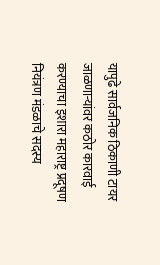यापुढे सार्वजनिक ठिकाणी टायर जाळणार्‍यांवर कठोर कारवाई करण्याचा इशारा महाराष्ट्र प्रदूषण नियंत्रण मंडळाचे सदस्य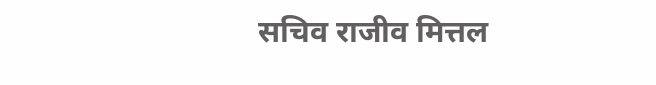सचिव राजीव मित्तल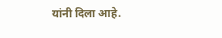यांनी दिला आहे.